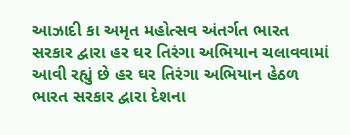આઝાદી કા અમૃત મહોત્સવ અંતર્ગત ભારત સરકાર દ્વારા હર ઘર તિરંગા અભિયાન ચલાવવામાં આવી રહ્યું છે હર ઘર તિરંગા અભિયાન હેઠળ ભારત સરકાર દ્વારા દેશના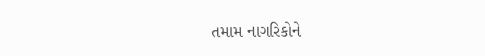તમામ નાગરિકોને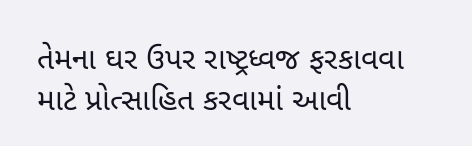તેમના ઘર ઉપર રાષ્ટ્રધ્વજ ફરકાવવા માટે પ્રોત્સાહિત કરવામાં આવી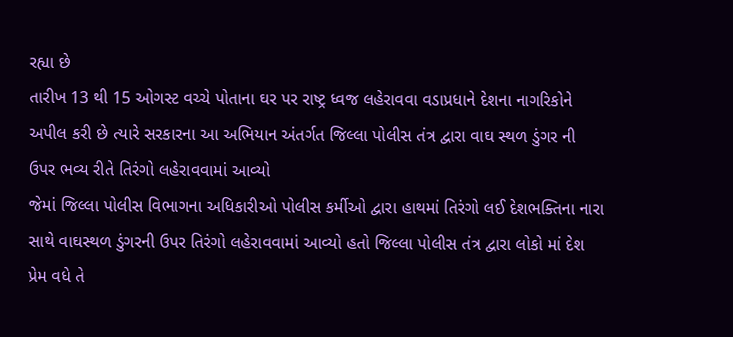રહ્યા છે
તારીખ 13 થી 15 ઓગસ્ટ વચ્ચે પોતાના ઘર પર રાષ્ટ્ર ધ્વજ લહેરાવવા વડાપ્રધાને દેશના નાગરિકોને અપીલ કરી છે ત્યારે સરકારના આ અભિયાન અંતર્ગત જિલ્લા પોલીસ તંત્ર દ્વારા વાઘ સ્થળ ડુંગર ની ઉપર ભવ્ય રીતે તિરંગો લહેરાવવામાં આવ્યો
જેમાં જિલ્લા પોલીસ વિભાગના અધિકારીઓ પોલીસ કર્મીઓ દ્વારા હાથમાં તિરંગો લઈ દેશભક્તિના નારા સાથે વાઘસ્થળ ડુંગરની ઉપર તિરંગો લહેરાવવામાં આવ્યો હતો જિલ્લા પોલીસ તંત્ર દ્વારા લોકો માં દેશ પ્રેમ વધે તે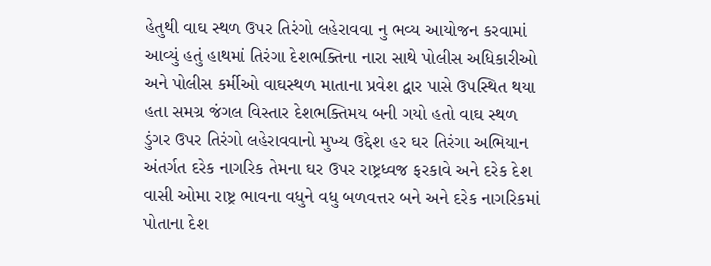હેતુથી વાઘ સ્થળ ઉપર તિરંગો લહેરાવવા નુ ભવ્ય આયોજન કરવામાં આવ્યું હતું હાથમાં તિરંગા દેશભક્તિના નારા સાથે પોલીસ અધિકારીઓ અને પોલીસ કર્મીઓ વાઘસ્થળ માતાના પ્રવેશ દ્વાર પાસે ઉપસ્થિત થયા હતા સમગ્ર જંગલ વિસ્તાર દેશભક્તિમય બની ગયો હતો વાઘ સ્થળ ડુંગર ઉપર તિરંગો લહેરાવવાનો મુખ્ય ઉદ્દેશ હર ઘર તિરંગા અભિયાન અંતર્ગત દરેક નાગરિક તેમના ઘર ઉપર રાષ્ટ્રધ્વજ ફરકાવે અને દરેક દેશ વાસી ઓમા રાષ્ટ્ર ભાવના વધુને વધુ બળવત્તર બને અને દરેક નાગરિકમાં પોતાના દેશ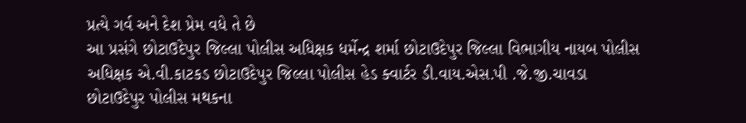પ્રત્યે ગર્વ અને દેશ પ્રેમ વધે તે છે
આ પ્રસંગે છોટાઉદેપુર જિલ્લા પોલીસ અધિક્ષક ધર્મેન્દ્ર શર્મા છોટાઉદેપુર જિલ્લા વિભાગીય નાયબ પોલીસ અધિક્ષક એ.વી.કાટકડ છોટાઉદેપુર જિલ્લા પોલીસ હેડ ક્વાર્ટર ડી.વાય.એસ.પી .જે.જી.ચાવડા છોટાઉદેપુર પોલીસ મથકના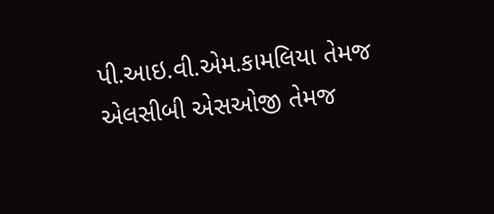પી.આઇ.વી.એમ.કામલિયા તેમજ એલસીબી એસઓજી તેમજ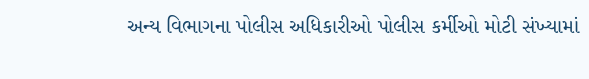અન્ય વિભાગના પોલીસ અધિકારીઓ પોલીસ કર્મીઓ મોટી સંખ્યામાં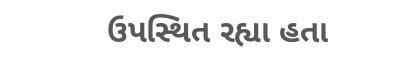ઉપસ્થિત રહ્યા હતા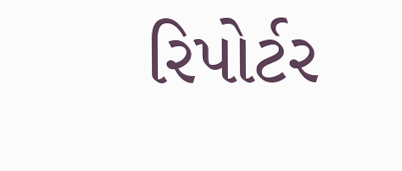રિપોર્ટર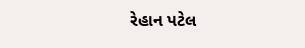રેહાન પટેલ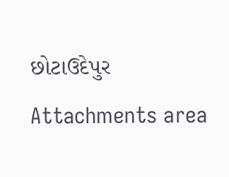છોટાઉદેપુર
Attachments area